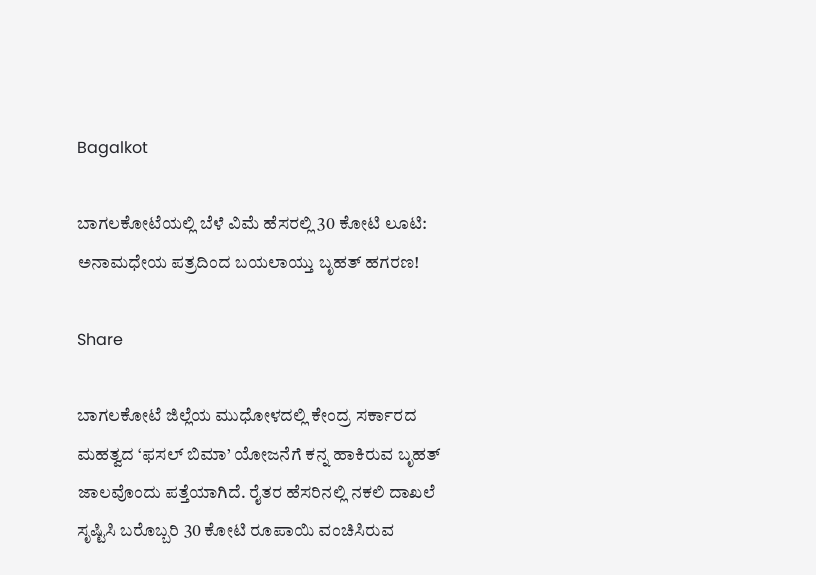Bagalkot

ಬಾಗಲಕೋಟೆಯಲ್ಲಿ ಬೆಳೆ ವಿಮೆ ಹೆಸರಲ್ಲಿ 30 ಕೋಟಿ ಲೂಟಿ: ಅನಾಮಧೇಯ ಪತ್ರದಿಂದ ಬಯಲಾಯ್ತು ಬೃಹತ್ ಹಗರಣ!

Share

ಬಾಗಲಕೋಟೆ ಜಿಲ್ಲೆಯ ಮುಧೋಳದಲ್ಲಿ ಕೇಂದ್ರ ಸರ್ಕಾರದ ಮಹತ್ವದ ‘ಫಸಲ್ ಬಿಮಾ’ ಯೋಜನೆಗೆ ಕನ್ನ ಹಾಕಿರುವ ಬೃಹತ್ ಜಾಲವೊಂದು ಪತ್ತೆಯಾಗಿದೆ. ರೈತರ ಹೆಸರಿನಲ್ಲಿ ನಕಲಿ ದಾಖಲೆ ಸೃಷ್ಟಿಸಿ ಬರೊಬ್ಬರಿ 30 ಕೋಟಿ ರೂಪಾಯಿ ವಂಚಿಸಿರುವ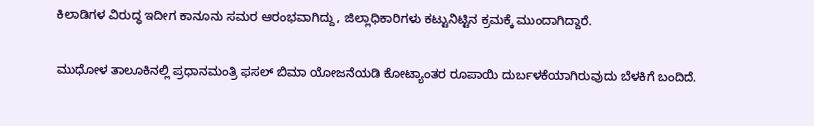ಕಿಲಾಡಿಗಳ ವಿರುದ್ಧ ಇದೀಗ ಕಾನೂನು ಸಮರ ಆರಂಭವಾಗಿದ್ದು, ಜಿಲ್ಲಾಧಿಕಾರಿಗಳು ಕಟ್ಟುನಿಟ್ಟಿನ ಕ್ರಮಕ್ಕೆ ಮುಂದಾಗಿದ್ದಾರೆ.

ಮುಧೋಳ ತಾಲೂಕಿನಲ್ಲಿ ಪ್ರಧಾನಮಂತ್ರಿ ಫಸಲ್ ಬಿಮಾ ಯೋಜನೆಯಡಿ ಕೋಟ್ಯಾಂತರ ರೂಪಾಯಿ ದುರ್ಬಳಕೆಯಾಗಿರುವುದು ಬೆಳಕಿಗೆ ಬಂದಿದೆ.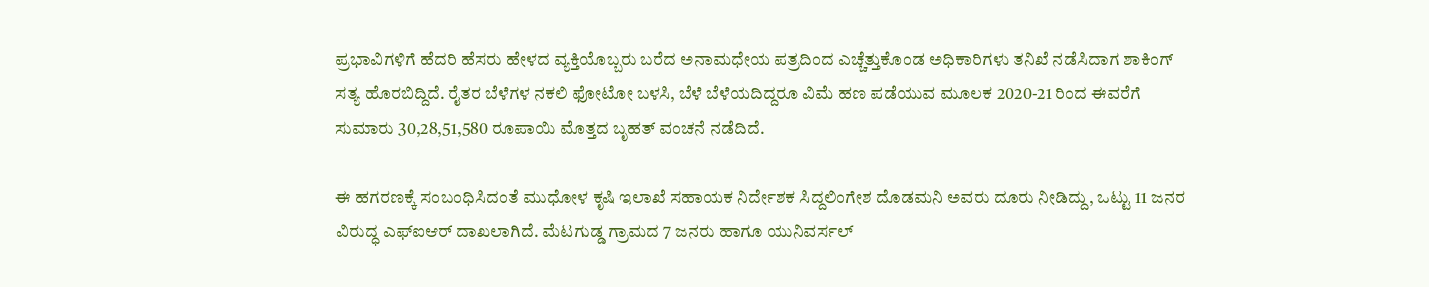ಪ್ರಭಾವಿಗಳಿಗೆ ಹೆದರಿ ಹೆಸರು ಹೇಳದ ವ್ಯಕ್ತಿಯೊಬ್ಬರು ಬರೆದ ಅನಾಮಧೇಯ ಪತ್ರದಿಂದ ಎಚ್ಚೆತ್ತುಕೊಂಡ ಅಧಿಕಾರಿಗಳು ತನಿಖೆ ನಡೆಸಿದಾಗ ಶಾಕಿಂಗ್ ಸತ್ಯ ಹೊರಬಿದ್ದಿದೆ. ರೈತರ ಬೆಳೆಗಳ ನಕಲಿ ಫೋಟೋ ಬಳಸಿ, ಬೆಳೆ ಬೆಳೆಯದಿದ್ದರೂ ವಿಮೆ ಹಣ ಪಡೆಯುವ ಮೂಲಕ 2020-21 ರಿಂದ ಈವರೆಗೆ ಸುಮಾರು 30,28,51,580 ರೂಪಾಯಿ ಮೊತ್ತದ ಬೃಹತ್ ವಂಚನೆ ನಡೆದಿದೆ.

ಈ ಹಗರಣಕ್ಕೆ ಸಂಬಂಧಿಸಿದಂತೆ ಮುಧೋಳ ಕೃಷಿ ಇಲಾಖೆ ಸಹಾಯಕ ನಿರ್ದೇಶಕ ಸಿದ್ದಲಿಂಗೇಶ ದೊಡಮನಿ ಅವರು ದೂರು ನೀಡಿದ್ದು, ಒಟ್ಟು 11 ಜನರ ವಿರುದ್ಧ ಎಫ್‌ಐಆರ್ ದಾಖಲಾಗಿದೆ. ಮೆಟಗುಡ್ಡ ಗ್ರಾಮದ 7 ಜನರು ಹಾಗೂ ಯುನಿವರ್ಸಲ್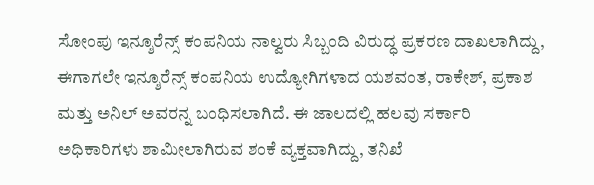ಸೋಂಪು ಇನ್ಶೂರೆನ್ಸ್ ಕಂಪನಿಯ ನಾಲ್ವರು ಸಿಬ್ಬಂದಿ ವಿರುದ್ಧ ಪ್ರಕರಣ ದಾಖಲಾಗಿದ್ದು, ಈಗಾಗಲೇ ಇನ್ಶೂರೆನ್ಸ್ ಕಂಪನಿಯ ಉದ್ಯೋಗಿಗಳಾದ ಯಶವಂತ, ರಾಕೇಶ್, ಪ್ರಕಾಶ ಮತ್ತು ಅನಿಲ್ ಅವರನ್ನ ಬಂಧಿಸಲಾಗಿದೆ. ಈ ಜಾಲದಲ್ಲಿ ಹಲವು ಸರ್ಕಾರಿ ಅಧಿಕಾರಿಗಳು ಶಾಮೀಲಾಗಿರುವ ಶಂಕೆ ವ್ಯಕ್ತವಾಗಿದ್ದು, ತನಿಖೆ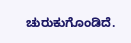ಚುರುಕುಗೊಂಡಿದೆ.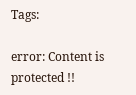Tags:

error: Content is protected !!